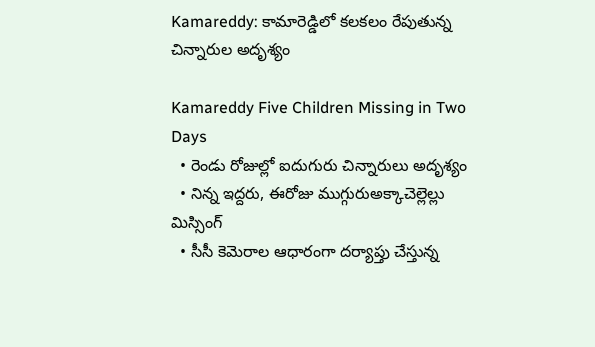Kamareddy: కామారెడ్డిలో కలకలం రేపుతున్న చిన్నారుల అదృశ్యం

Kamareddy Five Children Missing in Two Days
  • రెండు రోజుల్లో ఐదుగురు చిన్నారులు అదృశ్యం
  • నిన్న ఇద్దరు, ఈరోజు ముగ్గురుఅక్కాచెల్లెల్లు మిస్సింగ్
  • సీసీ కెమెరాల ఆధారంగా దర్యాప్తు చేస్తున్న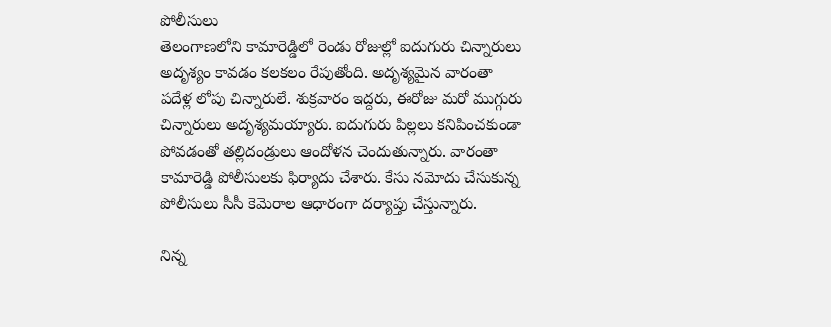పోలీసులు
తెలంగాణలోని కామారెడ్డిలో రెండు రోజుల్లో ఐదుగురు చిన్నారులు అదృశ్యం కావడం కలకలం రేపుతోంది. అదృశ్యమైన వారంతా పదేళ్ల లోపు చిన్నారులే. శుక్రవారం ఇద్దరు, ఈరోజు మరో ముగ్గురు చిన్నారులు అదృశ్యమయ్యారు. ఐదుగురు పిల్లలు కనిపించకుండా పోవడంతో తల్లిదండ్రులు ఆందోళన చెందుతున్నారు. వారంతా కామారెడ్డి పోలీసులకు ఫిర్యాదు చేశారు. కేసు నమోదు చేసుకున్న పోలీసులు సీసీ కెమెరాల ఆధారంగా దర్యాప్తు చేస్తున్నారు.

నిన్న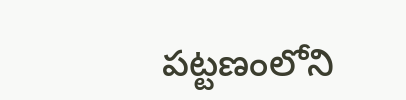పట్టణంలోని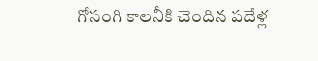గోసంగి కాలనీకి చెందిన పదేళ్ల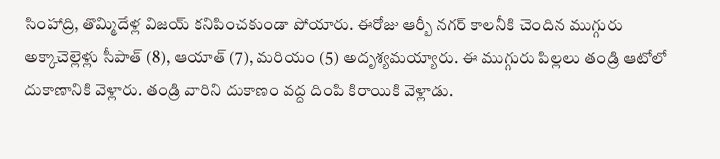సింహాద్రి, తొమ్మిదేళ్ల విజయ్ కనిపించకుండా పోయారు. ఈరోజు ఆర్బీ నగర్ కాలనీకి చెందిన ముగ్గురు అక్కాచెల్లెళ్లు సీపాత్ (8), ఆయాత్ (7), మరియం (5) అదృశ్యమయ్యారు. ఈ ముగ్గురు పిల్లలు తండ్రి ఆటోలో దుకాణానికి వెళ్లారు. తండ్రి వారిని దుకాణం వద్ద దింపి కిరాయికి వెళ్లాడు.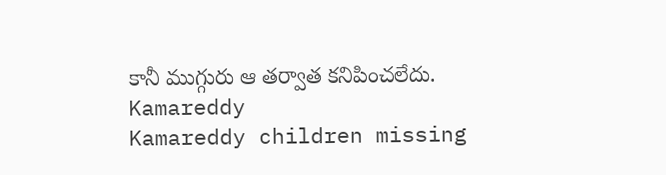కానీ ముగ్గురు ఆ తర్వాత కనిపించలేదు.
Kamareddy
Kamareddy children missing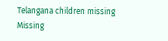Telangana children missing
Missing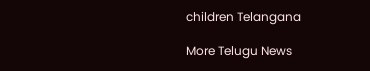children Telangana

More Telugu News